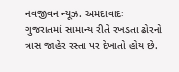નવજીવન ન્યૂઝ. અમદાવાદઃ ગુજરાતમાં સામાન્ય રીતે રખડતા ઢોરનો ત્રાસ જાહેર રસ્તા પર દેખાતો હોય છે.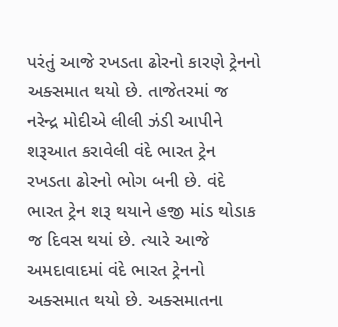પરંતું આજે રખડતા ઢોરનો કારણે ટ્રેનનો અક્સમાત થયો છે. તાજેતરમાં જ નરેન્દ્ર મોદીએ લીલી ઝંડી આપીને શરૂઆત કરાવેલી વંદે ભારત ટ્રેન રખડતા ઢોરનો ભોગ બની છે. વંદે ભારત ટ્રેન શરૂ થયાને હજી માંડ થોડાક જ દિવસ થયાં છે. ત્યારે આજે અમદાવાદમાં વંદે ભારત ટ્રેનનો અક્સમાત થયો છે. અક્સમાતના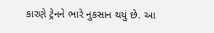કારણે ટ્રેનને ભારે નુકસાન થયું છે. આ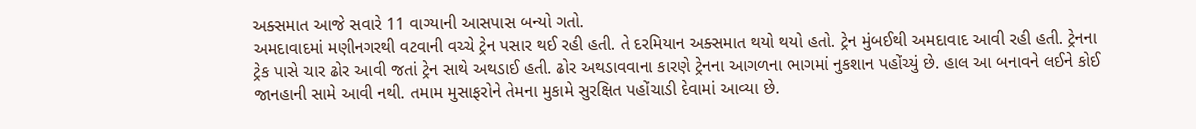અક્સમાત આજે સવારે 11 વાગ્યાની આસપાસ બન્યો ગતો.
અમદાવાદમાં મણીનગરથી વટવાની વચ્ચે ટ્રેન પસાર થઈ રહી હતી. તે દરમિયાન અક્સમાત થયો થયો હતો. ટ્રેન મુંબઈથી અમદાવાદ આવી રહી હતી. ટ્રેનના ટ્રેક પાસે ચાર ઢોર આવી જતાં ટ્રેન સાથે અથડાઈ હતી. ઢોર અથડાવવાના કારણે ટ્રેનના આગળના ભાગમાં નુકશાન પહોંચ્યું છે. હાલ આ બનાવને લઈને કોઈ જાનહાની સામે આવી નથી. તમામ મુસાફરોને તેમના મુકામે સુરક્ષિત પહોંચાડી દેવામાં આવ્યા છે.